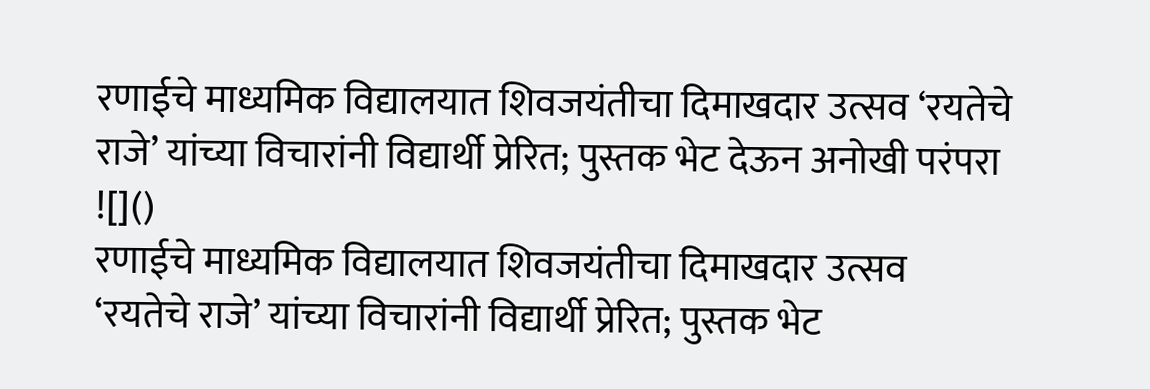रणाईचे माध्यमिक विद्यालयात शिवजयंतीचा दिमाखदार उत्सव ‘रयतेचे राजे’ यांच्या विचारांनी विद्यार्थी प्रेरित; पुस्तक भेट देऊन अनोखी परंपरा
![]()
रणाईचे माध्यमिक विद्यालयात शिवजयंतीचा दिमाखदार उत्सव
‘रयतेचे राजे’ यांच्या विचारांनी विद्यार्थी प्रेरित; पुस्तक भेट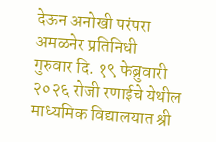देऊन अनोखी परंपरा
अमळनेर प्रतिनिधी
गुरुवार दि. १९ फेब्रुवारी २०२६ रोजी रणाईचे येथील माध्यमिक विद्यालयात श्री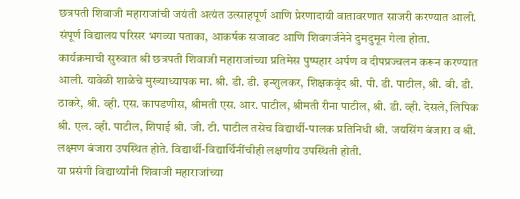छत्रपती शिवाजी महाराजांची जयंती अत्यंत उत्साहपूर्ण आणि प्रेरणादायी वातावरणात साजरी करण्यात आली. संपूर्ण विद्यालय परिसर भगव्या पताका, आकर्षक सजावट आणि शिवगर्जनेने दुमदुमून गेला होता.
कार्यक्रमाची सुरुवात श्री छत्रपती शिवाजी महाराजांच्या प्रतिमेस पुष्पहार अर्पण व दीपप्रज्वलन करून करण्यात आली. यावेळी शाळेचे मुख्याध्यापक मा. श्री. डी. डी. इन्शुलकर, शिक्षकवृंद श्री. पी. डी. पाटील, श्री. बी. डी. ठाकरे, श्री. व्ही. एस. कापडणीस, श्रीमती एस. आर. पाटील, श्रीमती रीना पाटील, श्री. डी. व्ही. देसले, लिपिक श्री. एल. व्ही. पाटील, शिपाई श्री. जी. टी. पाटील तसेच विद्यार्थी-पालक प्रतिनिधी श्री. जयसिंग बंजारा व श्री. लक्ष्मण बंजारा उपस्थित होते. विद्यार्थी-विद्यार्थिनींचीही लक्षणीय उपस्थिती होती.
या प्रसंगी विद्यार्थ्यांनी शिवाजी महाराजांच्या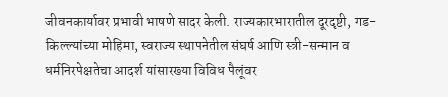जीवनकार्यावर प्रभावी भाषणे सादर केली. राज्यकारभारातील दूरदृष्टी, गड-किल्ल्यांच्या मोहिमा, स्वराज्य स्थापनेतील संघर्ष आणि स्त्री-सन्मान व धर्मनिरपेक्षतेचा आदर्श यांसारख्या विविध पैलूंवर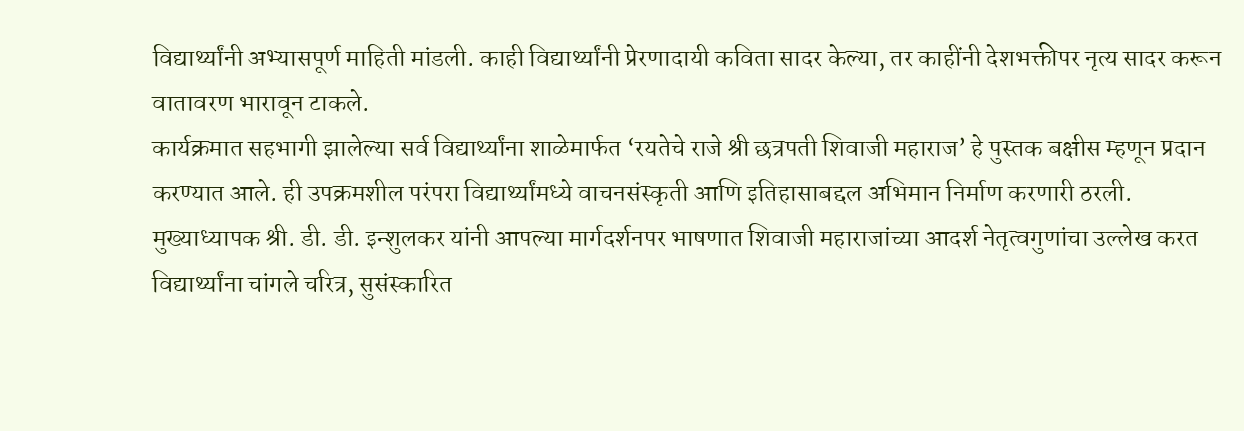विद्यार्थ्यांनी अभ्यासपूर्ण माहिती मांडली. काही विद्यार्थ्यांनी प्रेरणादायी कविता सादर केल्या, तर काहींनी देशभक्तीपर नृत्य सादर करून वातावरण भारावून टाकले.
कार्यक्रमात सहभागी झालेल्या सर्व विद्यार्थ्यांना शाळेमार्फत ‘रयतेचे राजे श्री छत्रपती शिवाजी महाराज’ हे पुस्तक बक्षीस म्हणून प्रदान करण्यात आले. ही उपक्रमशील परंपरा विद्यार्थ्यांमध्ये वाचनसंस्कृती आणि इतिहासाबद्दल अभिमान निर्माण करणारी ठरली.
मुख्याध्यापक श्री. डी. डी. इन्शुलकर यांनी आपल्या मार्गदर्शनपर भाषणात शिवाजी महाराजांच्या आदर्श नेतृत्वगुणांचा उल्लेख करत विद्यार्थ्यांना चांगले चरित्र, सुसंस्कारित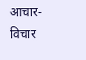आचार-विचार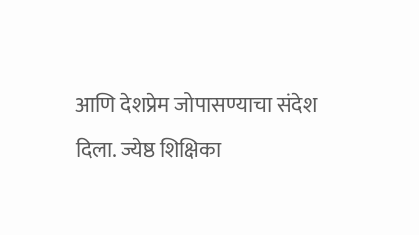आणि देशप्रेम जोपासण्याचा संदेश दिला. ज्येष्ठ शिक्षिका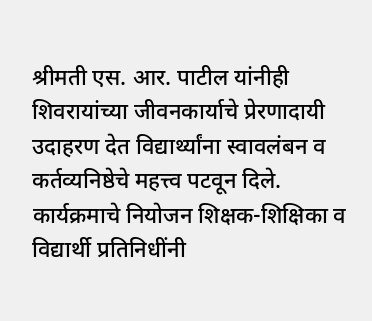श्रीमती एस. आर. पाटील यांनीही शिवरायांच्या जीवनकार्याचे प्रेरणादायी उदाहरण देत विद्यार्थ्यांना स्वावलंबन व कर्तव्यनिष्ठेचे महत्त्व पटवून दिले.
कार्यक्रमाचे नियोजन शिक्षक-शिक्षिका व विद्यार्थी प्रतिनिधींनी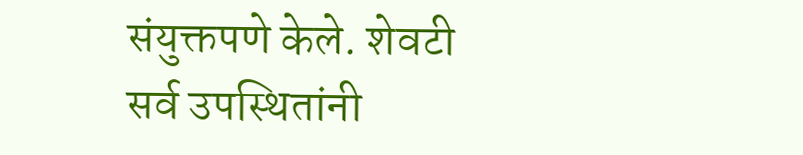संयुक्तपणे केले. शेवटी सर्व उपस्थितांनी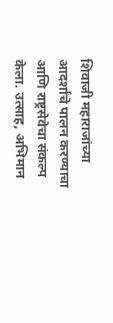शिवाजी महाराजांच्या आदर्शांचे पालन करण्याचा आणि राष्ट्रसेवेचा संकल्प केला. उत्साह, अभिमान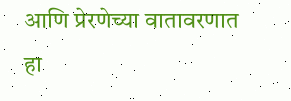आणि प्रेरणेच्या वातावरणात हा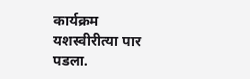कार्यक्रम यशस्वीरीत्या पार पडला.